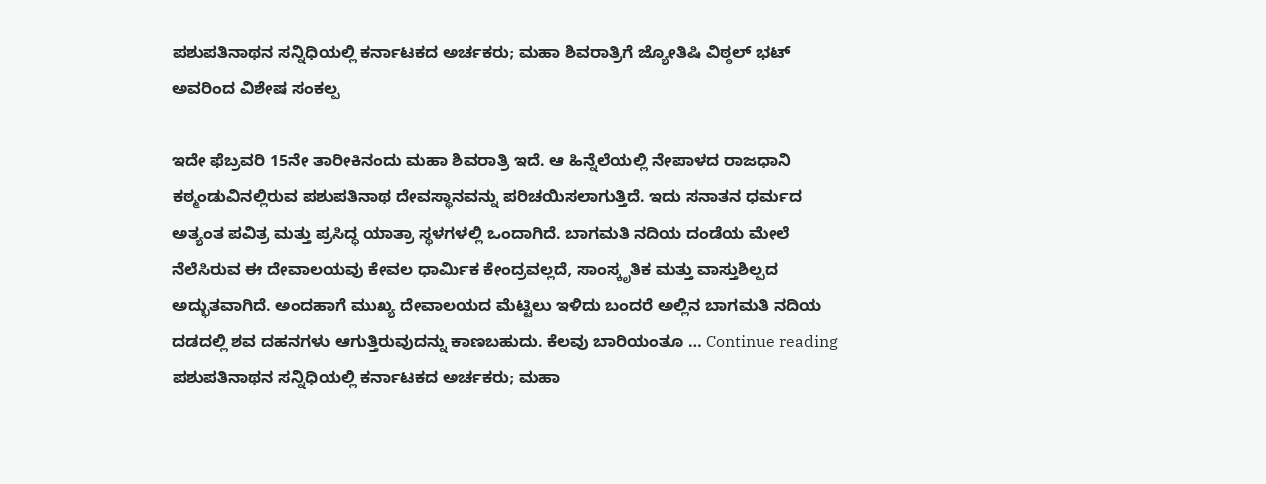ಪಶುಪತಿನಾಥನ ಸನ್ನಿಧಿಯಲ್ಲಿ ಕರ್ನಾಟಕದ ಅರ್ಚಕರು; ಮಹಾ ಶಿವರಾತ್ರಿಗೆ ಜ್ಯೋತಿಷಿ ವಿಠ್ಠಲ್ ಭಟ್ ಅವರಿಂದ ವಿಶೇಷ ಸಂಕಲ್ಪ

ಇದೇ ಫೆಬ್ರವರಿ 15ನೇ ತಾರೀಕಿನಂದು ಮಹಾ ಶಿವರಾತ್ರಿ ಇದೆ. ಆ ಹಿನ್ನೆಲೆಯಲ್ಲಿ ನೇಪಾಳದ ರಾಜಧಾನಿ ಕಠ್ಮಂಡುವಿನಲ್ಲಿರುವ ಪಶುಪತಿನಾಥ ದೇವಸ್ಥಾನವನ್ನು ಪರಿಚಯಿಸಲಾಗುತ್ತಿದೆ. ಇದು ಸನಾತನ ಧರ್ಮದ ಅತ್ಯಂತ ಪವಿತ್ರ ಮತ್ತು ಪ್ರಸಿದ್ಧ ಯಾತ್ರಾ ಸ್ಥಳಗಳಲ್ಲಿ ಒಂದಾಗಿದೆ. ಬಾಗಮತಿ ನದಿಯ ದಂಡೆಯ ಮೇಲೆ ನೆಲೆಸಿರುವ ಈ ದೇವಾಲಯವು ಕೇವಲ ಧಾರ್ಮಿಕ ಕೇಂದ್ರವಲ್ಲದೆ, ಸಾಂಸ್ಕೃತಿಕ ಮತ್ತು ವಾಸ್ತುಶಿಲ್ಪದ ಅದ್ಭುತವಾಗಿದೆ. ಅಂದಹಾಗೆ ಮುಖ್ಯ ದೇವಾಲಯದ ಮೆಟ್ಟಿಲು ಇಳಿದು ಬಂದರೆ ಅಲ್ಲಿನ ಬಾಗಮತಿ ನದಿಯ ದಡದಲ್ಲಿ ಶವ ದಹನಗಳು ಆಗುತ್ತಿರುವುದನ್ನು ಕಾಣಬಹುದು. ಕೆಲವು ಬಾರಿಯಂತೂ … Continue reading ಪಶುಪತಿನಾಥನ ಸನ್ನಿಧಿಯಲ್ಲಿ ಕರ್ನಾಟಕದ ಅರ್ಚಕರು; ಮಹಾ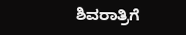ಶಿವರಾತ್ರಿಗೆ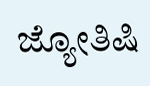ಜ್ಯೋತಿಷಿ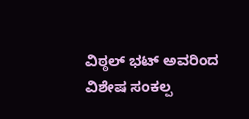ವಿಠ್ಠಲ್ ಭಟ್ ಅವರಿಂದ ವಿಶೇಷ ಸಂಕಲ್ಪ